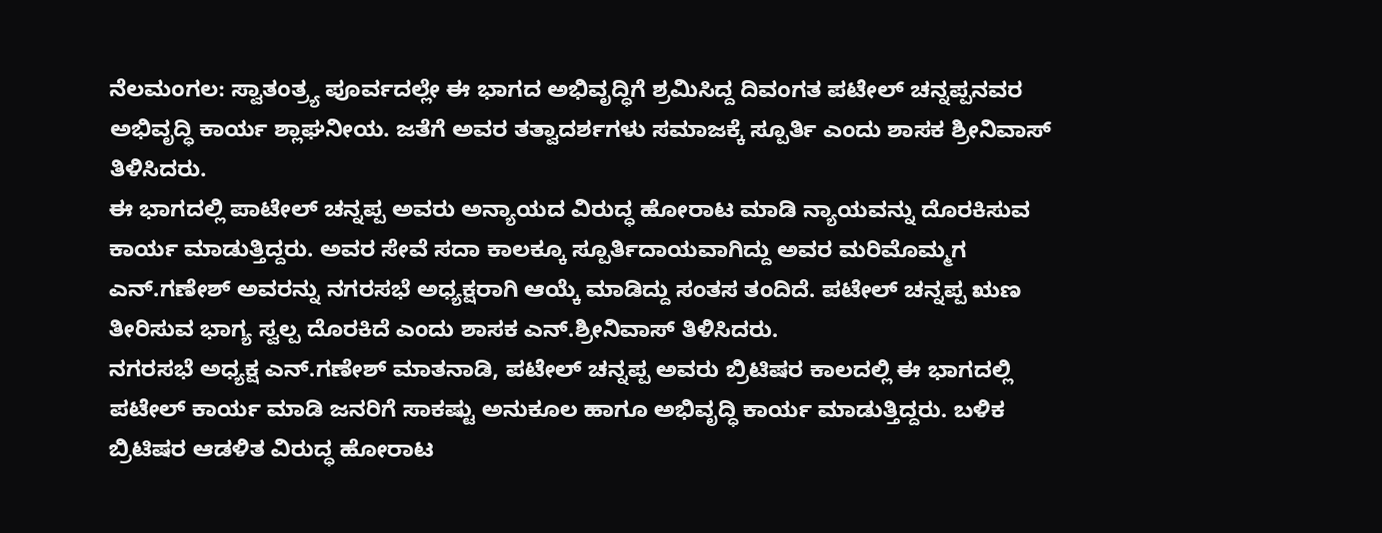ನೆಲಮಂಗಲ: ಸ್ವಾತಂತ್ರ್ಯ ಪೂರ್ವದಲ್ಲೇ ಈ ಭಾಗದ ಅಭಿವೃದ್ಧಿಗೆ ಶ್ರಮಿಸಿದ್ದ ದಿವಂಗತ ಪಟೇಲ್ ಚನ್ನಪ್ಪನವರ ಅಭಿವೃದ್ಧಿ ಕಾರ್ಯ ಶ್ಲಾಘನೀಯ. ಜತೆಗೆ ಅವರ ತತ್ವಾದರ್ಶಗಳು ಸಮಾಜಕ್ಕೆ ಸ್ಪೂರ್ತಿ ಎಂದು ಶಾಸಕ ಶ್ರೀನಿವಾಸ್ ತಿಳಿಸಿದರು.
ಈ ಭಾಗದಲ್ಲಿ ಪಾಟೇಲ್ ಚನ್ನಪ್ಪ ಅವರು ಅನ್ಯಾಯದ ವಿರುದ್ಧ ಹೋರಾಟ ಮಾಡಿ ನ್ಯಾಯವನ್ನು ದೊರಕಿಸುವ ಕಾರ್ಯ ಮಾಡುತ್ತಿದ್ದರು. ಅವರ ಸೇವೆ ಸದಾ ಕಾಲಕ್ಕೂ ಸ್ಪೂರ್ತಿದಾಯವಾಗಿದ್ದು ಅವರ ಮರಿಮೊಮ್ಮಗ ಎನ್.ಗಣೇಶ್ ಅವರನ್ನು ನಗರಸಭೆ ಅಧ್ಯಕ್ಷರಾಗಿ ಆಯ್ಕೆ ಮಾಡಿದ್ದು ಸಂತಸ ತಂದಿದೆ. ಪಟೇಲ್ ಚನ್ನಪ್ಪ ಋಣ ತೀರಿಸುವ ಭಾಗ್ಯ ಸ್ವಲ್ಪ ದೊರಕಿದೆ ಎಂದು ಶಾಸಕ ಎನ್.ಶ್ರೀನಿವಾಸ್ ತಿಳಿಸಿದರು.
ನಗರಸಭೆ ಅಧ್ಯಕ್ಷ ಎನ್.ಗಣೇಶ್ ಮಾತನಾಡಿ, ಪಟೇಲ್ ಚನ್ನಪ್ಪ ಅವರು ಬ್ರಿಟಿಷರ ಕಾಲದಲ್ಲಿ ಈ ಭಾಗದಲ್ಲಿ ಪಟೇಲ್ ಕಾರ್ಯ ಮಾಡಿ ಜನರಿಗೆ ಸಾಕಷ್ಟು ಅನುಕೂಲ ಹಾಗೂ ಅಭಿವೃದ್ಧಿ ಕಾರ್ಯ ಮಾಡುತ್ತಿದ್ದರು. ಬಳಿಕ ಬ್ರಿಟಿಷರ ಆಡಳಿತ ವಿರುದ್ಧ ಹೋರಾಟ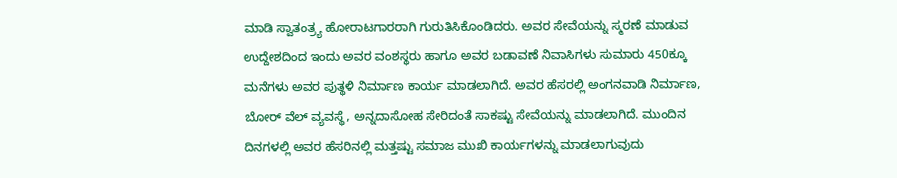ಮಾಡಿ ಸ್ವಾತಂತ್ರ್ಯ ಹೋರಾಟಗಾರರಾಗಿ ಗುರುತಿಸಿಕೊಂಡಿದರು. ಅವರ ಸೇವೆಯನ್ನು ಸ್ಮರಣೆ ಮಾಡುವ ಉದ್ದೇಶದಿಂದ ಇಂದು ಅವರ ವಂಶಸ್ಥರು ಹಾಗೂ ಅವರ ಬಡಾವಣೆ ನಿವಾಸಿಗಳು ಸುಮಾರು 450ಕ್ಕೂ ಮನೆಗಳು ಅವರ ಪುತ್ಥಳಿ ನಿರ್ಮಾಣ ಕಾರ್ಯ ಮಾಡಲಾಗಿದೆ. ಅವರ ಹೆಸರಲ್ಲಿ ಅಂಗನವಾಡಿ ನಿರ್ಮಾಣ, ಬೋರ್ ವೆಲ್ ವ್ಯವಸ್ಥೆ, ಅನ್ನದಾಸೋಹ ಸೇರಿದಂತೆ ಸಾಕಷ್ಟು ಸೇವೆಯನ್ನು ಮಾಡಲಾಗಿದೆ. ಮುಂದಿನ ದಿನಗಳಲ್ಲಿ ಅವರ ಹೆಸರಿನಲ್ಲಿ ಮತ್ತಷ್ಟು ಸಮಾಜ ಮುಖಿ ಕಾರ್ಯಗಳನ್ನು ಮಾಡಲಾಗುವುದು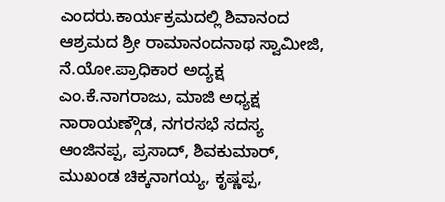ಎಂದರು.ಕಾರ್ಯಕ್ರಮದಲ್ಲಿ ಶಿವಾನಂದ ಆಶ್ರಮದ ಶ್ರೀ ರಾಮಾನಂದನಾಥ ಸ್ವಾಮೀಜಿ, ನೆ.ಯೋ.ಪ್ರಾಧಿಕಾರ ಅದ್ಯಕ್ಷ ಎಂ.ಕೆ.ನಾಗರಾಜು, ಮಾಜಿ ಅಧ್ಯಕ್ಷ ನಾರಾಯಣ್ಗೌಡ, ನಗರಸಭೆ ಸದಸ್ಯ ಆಂಜಿನಪ್ಪ, ಪ್ರಸಾದ್, ಶಿವಕುಮಾರ್, ಮುಖಂಡ ಚಿಕ್ಕನಾಗಯ್ಯ, ಕೃಷ್ಣಪ್ಪ,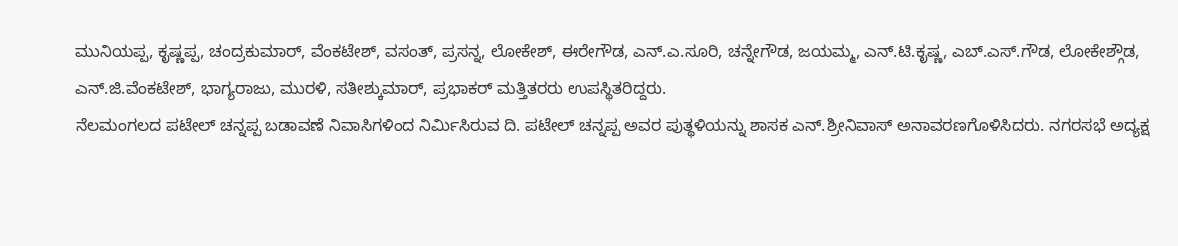ಮುನಿಯಪ್ಪ, ಕೃಷ್ಣಪ್ಪ, ಚಂದ್ರಕುಮಾರ್, ವೆಂಕಟೇಶ್, ವಸಂತ್, ಪ್ರಸನ್ನ, ಲೋಕೇಶ್, ಈರೇಗೌಡ, ಎನ್.ಎ.ಸೂರಿ, ಚನ್ನೇಗೌಡ, ಜಯಮ್ಮ, ಎನ್.ಟಿ.ಕೃಷ್ಣ, ಎಬ್.ಎಸ್.ಗೌಡ, ಲೋಕೇಶ್ಗೌಡ, ಎನ್.ಜಿ.ವೆಂಕಟೇಶ್, ಭಾಗ್ಯರಾಜು, ಮುರಳಿ, ಸತೀಶ್ಕುಮಾರ್, ಪ್ರಭಾಕರ್ ಮತ್ತಿತರರು ಉಪಸ್ಥಿತರಿದ್ದರು.
ನೆಲಮಂಗಲದ ಪಟೇಲ್ ಚನ್ನಪ್ಪ ಬಡಾವಣೆ ನಿವಾಸಿಗಳಿಂದ ನಿರ್ಮಿಸಿರುವ ದಿ. ಪಟೇಲ್ ಚನ್ನಪ್ಪ ಅವರ ಪುತ್ಥಳಿಯನ್ನು ಶಾಸಕ ಎನ್.ಶ್ರೀನಿವಾಸ್ ಅನಾವರಣಗೊಳಿಸಿದರು. ನಗರಸಭೆ ಅದ್ಯಕ್ಷ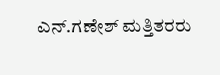ಎನ್.ಗಣೇಶ್ ಮತ್ತಿತರರು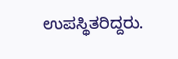ಉಪಸ್ಥಿತರಿದ್ದರು.